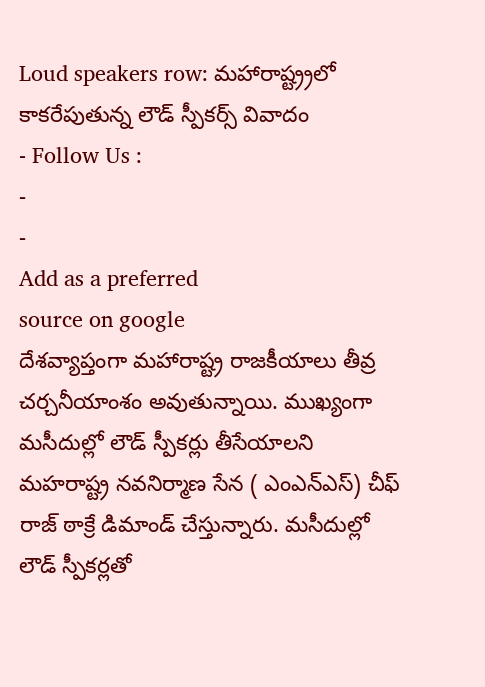Loud speakers row: మహారాష్ట్ర్రలో కాకరేపుతున్న లౌడ్ స్పీకర్స్ వివాదం
- Follow Us :
-
-
Add as a preferred
source on google
దేశవ్యాప్తంగా మహారాష్ట్ర రాజకీయాలు తీవ్ర చర్చనీయాంశం అవుతున్నాయి. ముఖ్యంగా మసీదుల్లో లౌడ్ స్పీకర్లు తీసేయాలని మహరాష్ట్ర నవనిర్మాణ సేన ( ఎంఎన్ఎస్) చీఫ్ రాజ్ ఠాక్రే డిమాండ్ చేస్తున్నారు. మసీదుల్లో లౌడ్ స్పీకర్లతో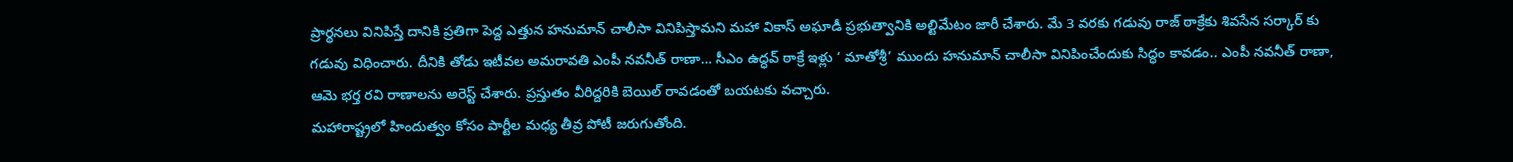ప్రార్థనలు వినిపిస్తే దానికి ప్రతిగా పెద్ద ఎత్తున హనుమాన్ చాలీసా వినిపిస్తామని మహా వికాస్ అఘాడీ ప్రభుత్వానికి అల్టిమేటం జారీ చేశారు. మే 3 వరకు గడువు రాజ్ ఠాక్రేకు శివసేన సర్కార్ కు గడువు విధించారు. దీనికి తోడు ఇటీవల అమరావతి ఎంపీ నవనీత్ రాణా… సీఎం ఉద్ధవ్ ఠాక్రే ఇళ్లు ‘ మాతోశ్రీ’ ముందు హనుమాన్ చాలీసా వినిపించేందుకు సిద్ధం కావడం.. ఎంపీ నవనీత్ రాణా, ఆమె భర్త రవి రాణాలను అరెస్ట్ చేశారు. ప్రస్తుతం వీరిద్దరికి బెయిల్ రావడంతో బయటకు వచ్చారు.
మహారాష్ట్రలో హిందుత్వం కోసం పార్టీల మధ్య తీవ్ర పోటీ జరుగుతోంది.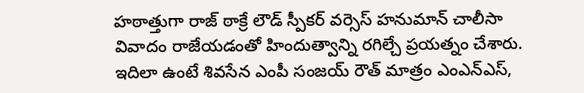హఠాత్తుగా రాజ్ ఠాక్రే లౌడ్ స్పీకర్ వర్సెస్ హనుమాన్ చాలీసా వివాదం రాజేయడంతో హిందుత్వాన్ని రగిల్చే ప్రయత్నం చేశారు. ఇదిలా ఉంటే శివసేన ఎంపీ సంజయ్ రౌత్ మాత్రం ఎంఎన్ఎస్,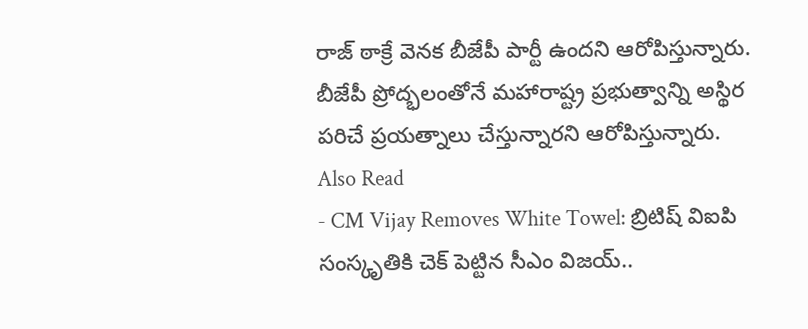రాజ్ ఠాక్రే వెనక బీజేపీ పార్టీ ఉందని ఆరోపిస్తున్నారు. బీజేపీ ప్రోద్భలంతోనే మహారాష్ట్ర ప్రభుత్వాన్ని అస్థిర పరిచే ప్రయత్నాలు చేస్తున్నారని ఆరోపిస్తున్నారు.
Also Read
- CM Vijay Removes White Towel: బ్రిటిష్ విఐపి సంస్కృతికి చెక్ పెట్టిన సీఎం విజయ్..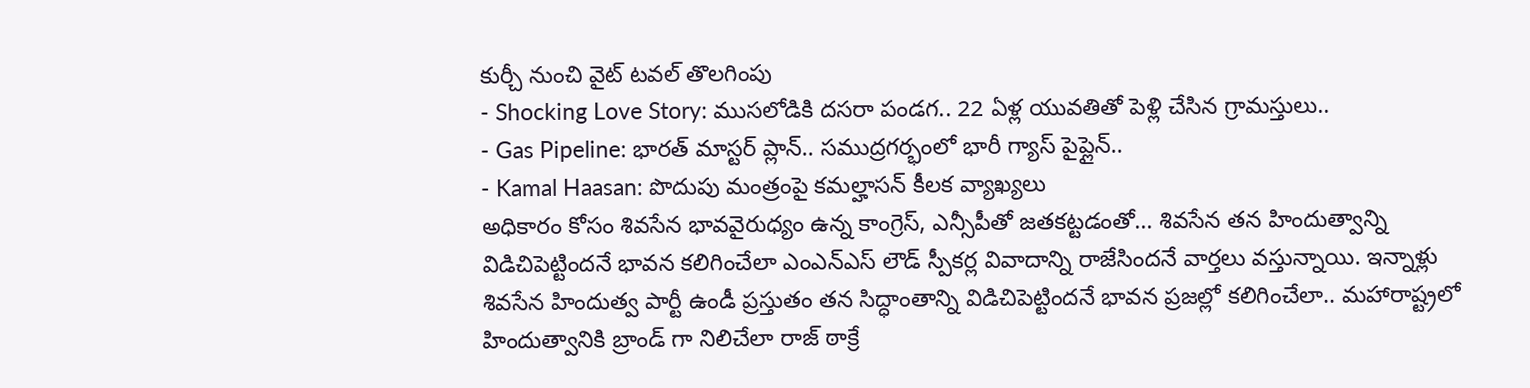కుర్చీ నుంచి వైట్ టవల్ తొలగింపు
- Shocking Love Story: ముసలోడికి దసరా పండగ.. 22 ఏళ్ల యువతితో పెళ్లి చేసిన గ్రామస్తులు..
- Gas Pipeline: భారత్ మాస్టర్ ప్లాన్.. సముద్రగర్భంలో భారీ గ్యాస్ పైప్లైన్..
- Kamal Haasan: పొదుపు మంత్రంపై కమల్హాసన్ కీలక వ్యాఖ్యలు
అధికారం కోసం శివసేన భావవైరుధ్యం ఉన్న కాంగ్రెస్, ఎన్సీపీతో జతకట్టడంతో… శివసేన తన హిందుత్వాన్ని విడిచిపెట్టిందనే భావన కలిగించేలా ఎంఎన్ఎస్ లౌడ్ స్పీకర్ల వివాదాన్ని రాజేసిందనే వార్తలు వస్తున్నాయి. ఇన్నాళ్లు శివసేన హిందుత్వ పార్టీ ఉండీ ప్రస్తుతం తన సిద్ధాంతాన్ని విడిచిపెట్టిందనే భావన ప్రజల్లో కలిగించేలా.. మహారాష్ట్రలో హిందుత్వానికి బ్రాండ్ గా నిలిచేలా రాజ్ ఠాక్రే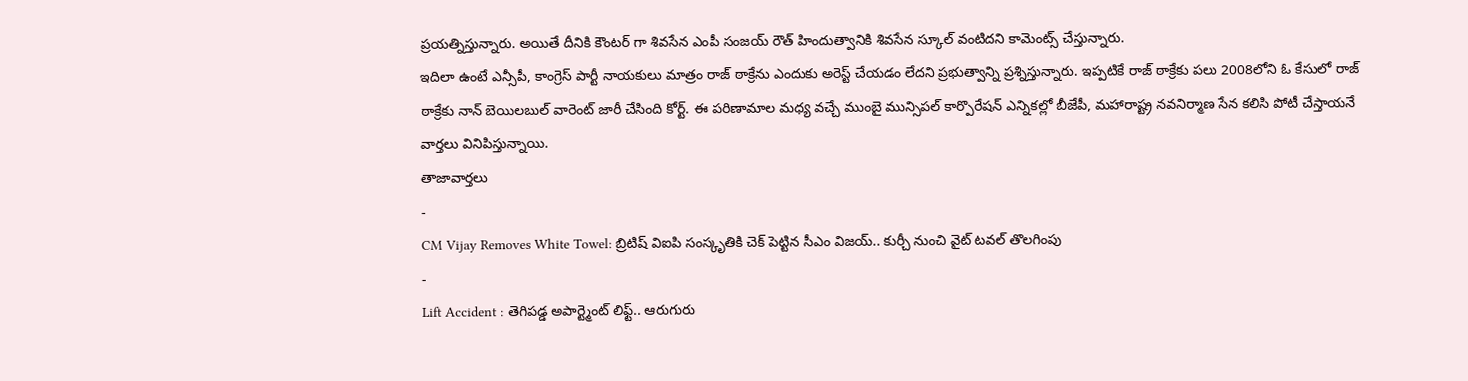ప్రయత్నిస్తున్నారు. అయితే దీనికి కౌంటర్ గా శివసేన ఎంపీ సంజయ్ రౌత్ హిందుత్వానికి శివసేన స్కూల్ వంటిదని కామెంట్స్ చేస్తున్నారు.
ఇదిలా ఉంటే ఎన్సీపీ, కాంగ్రెస్ పార్టీ నాయకులు మాత్రం రాజ్ ఠాక్రేను ఎందుకు అరెస్ట్ చేయడం లేదని ప్రభుత్వాన్ని ప్రశ్నిస్తున్నారు. ఇప్పటికే రాజ్ ఠాక్రేకు పలు 2008లోని ఓ కేసులో రాజ్ ఠాక్రేకు నాన్ బెయిలబుల్ వారెంట్ జారీ చేసింది కోర్ట్. ఈ పరిణామాల మధ్య వచ్చే ముంబై మున్సిపల్ కార్పొరేషన్ ఎన్నికల్లో బీజేపీ, మహారాష్ట్ర నవనిర్మాణ సేన కలిసి పోటీ చేస్తాయనే వార్తలు వినిపిస్తున్నాయి.
తాజావార్తలు
-
CM Vijay Removes White Towel: బ్రిటిష్ విఐపి సంస్కృతికి చెక్ పెట్టిన సీఎం విజయ్.. కుర్చీ నుంచి వైట్ టవల్ తొలగింపు
-
Lift Accident : తెగిపడ్డ అపార్ట్మెంట్ లిఫ్ట్.. ఆరుగురు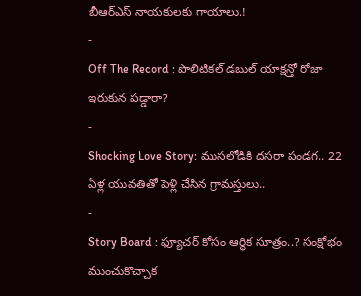బీఆర్ఎస్ నాయకులకు గాయాలు.!
-
Off The Record : పొలిటికల్ డబుల్ యాక్షన్తో రోజా ఇరుకున పడ్డారా?
-
Shocking Love Story: ముసలోడికి దసరా పండగ.. 22 ఏళ్ల యువతితో పెళ్లి చేసిన గ్రామస్తులు..
-
Story Board : ఫ్యూచర్ కోసం ఆర్థిక సూత్రం..? సంక్షోభం ముంచుకొచ్చాక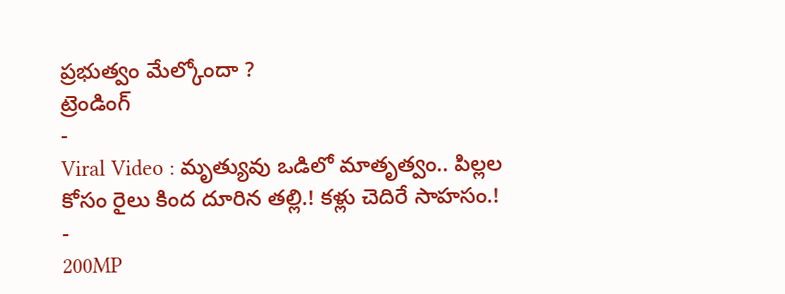ప్రభుత్వం మేల్కోందా ?
ట్రెండింగ్
-
Viral Video : మృత్యువు ఒడిలో మాతృత్వం.. పిల్లల కోసం రైలు కింద దూరిన తల్లి.! కళ్లు చెదిరే సాహసం.!
-
200MP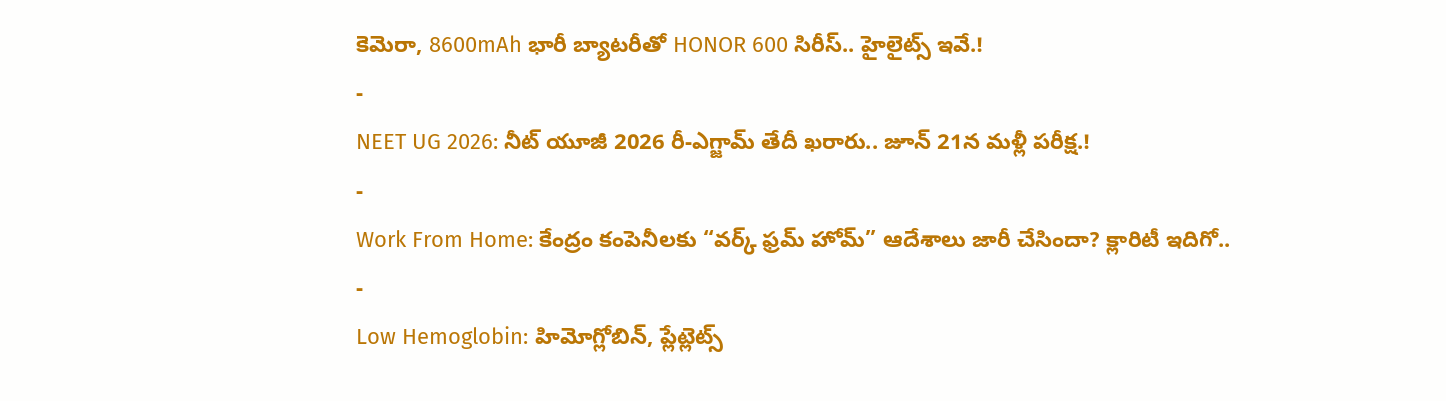కెమెరా, 8600mAh భారీ బ్యాటరీతో HONOR 600 సిరీస్.. హైలైట్స్ ఇవే.!
-
NEET UG 2026: నీట్ యూజీ 2026 రీ-ఎగ్జామ్ తేదీ ఖరారు.. జూన్ 21న మళ్లీ పరీక్ష.!
-
Work From Home: కేంద్రం కంపెనీలకు “వర్క్ ఫ్రమ్ హోమ్” ఆదేశాలు జారీ చేసిందా? క్లారిటీ ఇదిగో..
-
Low Hemoglobin: హిమోగ్లోబిన్, ప్లేట్లెట్స్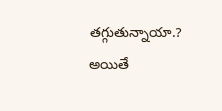తగ్గుతున్నాయా.? అయితే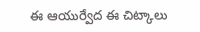ఈ ఆయుర్వేద ఈ చిట్కాలు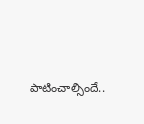పాటించాల్సిందే..